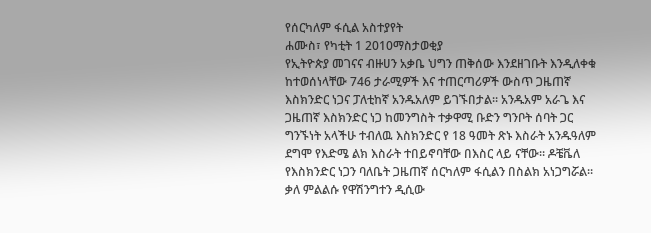የሰርካለም ፋሲል አስተያየት
ሐሙስ፣ የካቲት 1 2010ማስታወቂያ
የኢትዮጵያ መገናና ብዙሀን አቃቤ ህግን ጠቅሰው እንደዘገቡት እንዲለቀቁ ከተወሰነላቸው 746 ታራሚዎች እና ተጠርጣሪዎች ውስጥ ጋዜጠኛ እስክንድር ነጋና ፓለቲከኛ አንዱአለም ይገኙበታል። አንዱአም አራጌ እና ጋዜጠኛ እስክንድር ነጋ ከመንግስት ተቃዋሚ ቡድን ግንቦት ሰባት ጋር ግንኙነት አላችሁ ተብለዉ እስክንድር የ 18 ዓመት ጽኑ እስራት አንዱዓለም ደግሞ የእድሜ ልክ እስራት ተበይኖባቸው በእስር ላይ ናቸው። ዶቼቬለ የእስክንድር ነጋን ባለቤት ጋዜጠኛ ሰርካለም ፋሲልን በስልክ አነጋግሯል። ቃለ ምልልሱ የዋሽንግተን ዲሲው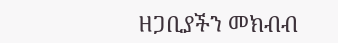ዘጋቢያችን መክብብ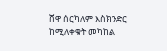ሸዋ ሰርካለም እስክንድር ከሚለቀቁት መካከል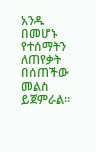አንዱ በመሆኑ የተሰማትን ለጠየቃት በሰጠችው መልስ ይጀምራል።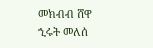መክብብ ሸዋ
ኂሩት መለሰ